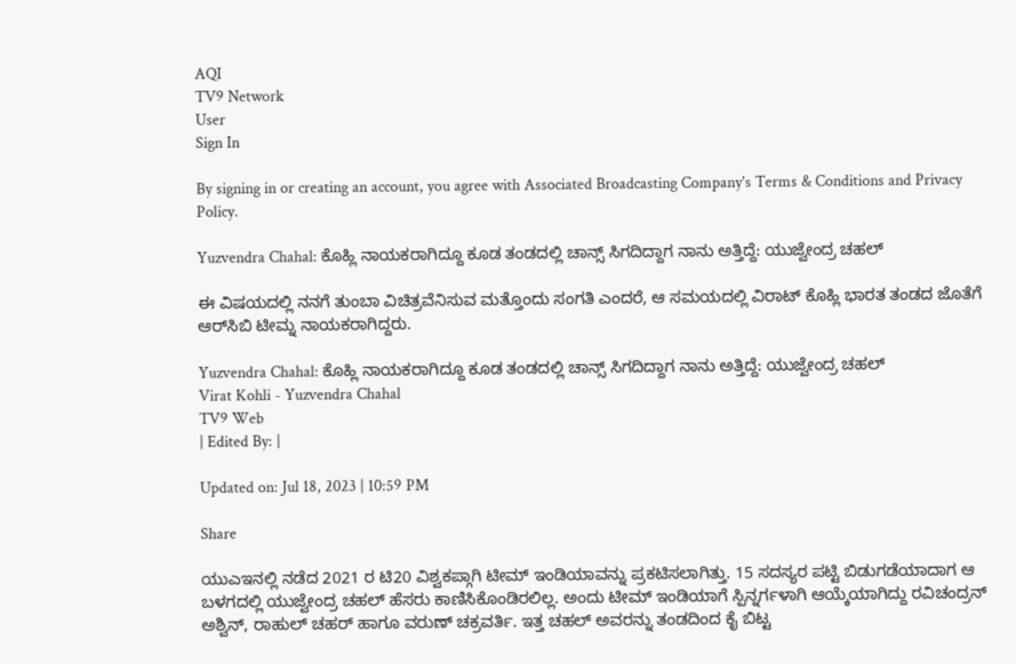AQI
TV9 Network
User
Sign In

By signing in or creating an account, you agree with Associated Broadcasting Company's Terms & Conditions and Privacy Policy.

Yuzvendra Chahal: ಕೊಹ್ಲಿ ನಾಯಕರಾಗಿದ್ದೂ ಕೂಡ ತಂಡದಲ್ಲಿ ಚಾನ್ಸ್ ಸಿಗದಿದ್ದಾಗ ನಾನು ಅತ್ತಿದ್ದೆ: ಯುಜ್ವೇಂದ್ರ ಚಹಲ್

ಈ ವಿಷಯದಲ್ಲಿ ನನಗೆ ತುಂಬಾ ವಿಚಿತ್ರವೆನಿಸುವ ಮತ್ತೊಂದು ಸಂಗತಿ ಎಂದರೆ, ಆ ಸಮಯದಲ್ಲಿ ವಿರಾಟ್ ಕೊಹ್ಲಿ ಭಾರತ ತಂಡದ ಜೊತೆಗೆ ಆರ್‌ಸಿಬಿ ಟೀಮ್ನ ನಾಯಕರಾಗಿದ್ದರು.

Yuzvendra Chahal: ಕೊಹ್ಲಿ ನಾಯಕರಾಗಿದ್ದೂ ಕೂಡ ತಂಡದಲ್ಲಿ ಚಾನ್ಸ್ ಸಿಗದಿದ್ದಾಗ ನಾನು ಅತ್ತಿದ್ದೆ: ಯುಜ್ವೇಂದ್ರ ಚಹಲ್
Virat Kohli - Yuzvendra Chahal
TV9 Web
| Edited By: |

Updated on: Jul 18, 2023 | 10:59 PM

Share

ಯುಎಇನಲ್ಲಿ ನಡೆದ 2021 ರ ಟಿ20 ವಿಶ್ವಕಪ್ಗಾಗಿ ಟೀಮ್ ಇಂಡಿಯಾವನ್ನು ಪ್ರಕಟಿಸಲಾಗಿತ್ತು. 15 ಸದಸ್ಯರ ಪಟ್ಟಿ ಬಿಡುಗಡೆಯಾದಾಗ ಆ ಬಳಗದಲ್ಲಿ ಯುಜ್ವೇಂದ್ರ ಚಹಲ್ ಹೆಸರು ಕಾಣಿಸಿಕೊಂಡಿರಲಿಲ್ಲ. ಅಂದು ಟೀಮ್ ಇಂಡಿಯಾಗೆ ಸ್ಪಿನ್ನರ್ಗಳಾಗಿ ಆಯ್ಕೆಯಾಗಿದ್ದು ರವಿಚಂದ್ರನ್ ಅಶ್ವಿನ್, ರಾಹುಲ್ ಚಹರ್ ಹಾಗೂ ವರುಣ್ ಚಕ್ರವರ್ತಿ. ಇತ್ತ ಚಹಲ್ ಅವರನ್ನು ತಂಡದಿಂದ ಕೈ ಬಿಟ್ಟ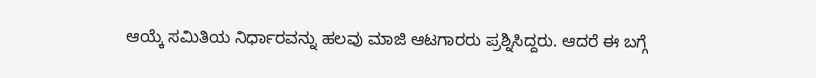ಆಯ್ಕೆ ಸಮಿತಿಯ ನಿರ್ಧಾರವನ್ನು ಹಲವು ಮಾಜಿ ಆಟಗಾರರು ಪ್ರಶ್ನಿಸಿದ್ದರು. ಆದರೆ ಈ ಬಗ್ಗೆ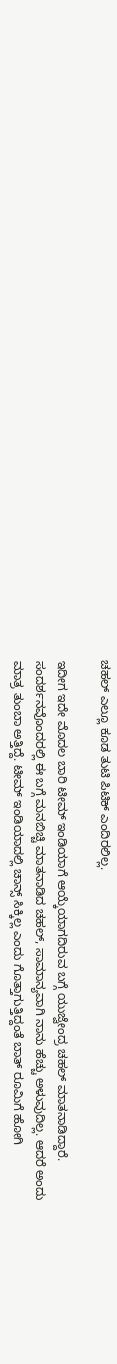ಚಹಲ್ ಎಲ್ಲೂ ಕೂಡ ತುಟಿ ಪಿಟಿಕ್ ಎಂದಿರಲಿಲ್ಲ.

ಇದೀಗ ಇದೇ ಮೊದಲ ಬಾರಿ ಟೀಮ್ ಇಂಡಿಯಾಗೆ ಆಯ್ಕೆಯಾಗದಿರುವ ಬಗ್ಗೆ ಯುಜ್ವೇಂದ್ರ ಚಹಲ್ ಮಾತನಾಡಿದ್ದಾರೆ. ಸಂದರ್ಶನವೊಂದರಲ್ಲಿ ಈ ಬಗ್ಗೆ ಮನಬಿಚ್ಚಿ ಮಾತನಾಡಿದ ಚಹಲ್, ಸಾಮಾನ್ಯವಾಗಿ ನಾನು ಹೆಚ್ಚು ಅಳುವುದಿಲ್ಲ. ಆದರೆ ಅಂದು ಮಾತ್ರ ತುಂಬಾ ಅತ್ತಿದ್ದೆ. ಟೀಮ್ ಇಂಡಿಯಾದಲ್ಲಿ ಚಾನ್ಸ್ ಸಿಕ್ಕಿಲ್ಲ ಎಂದು ಗೊತ್ತಾಗುತ್ತಿದ್ದಂತೆ ಬಾತ್ ರೂಮಿಗೆ ಹೋಗಿ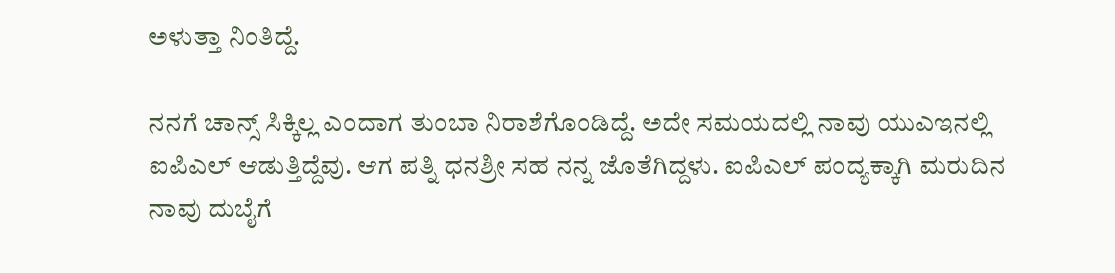ಅಳುತ್ತಾ ನಿಂತಿದ್ದೆ.

ನನಗೆ ಚಾನ್ಸ್ ಸಿಕ್ಕಿಲ್ಲ ಎಂದಾಗ ತುಂಬಾ ನಿರಾಶೆಗೊಂಡಿದ್ದೆ. ಅದೇ ಸಮಯದಲ್ಲಿ ನಾವು ಯುಎಇನಲ್ಲಿ ಐಪಿಎಲ್ ಆಡುತ್ತಿದ್ದೆವು. ಆಗ ಪತ್ನಿ ಧನಶ್ರೀ ಸಹ ನನ್ನ ಜೊತೆಗಿದ್ದಳು. ಐಪಿಎಲ್ ಪಂದ್ಯಕ್ಕಾಗಿ ಮರುದಿನ ನಾವು ದುಬೈಗೆ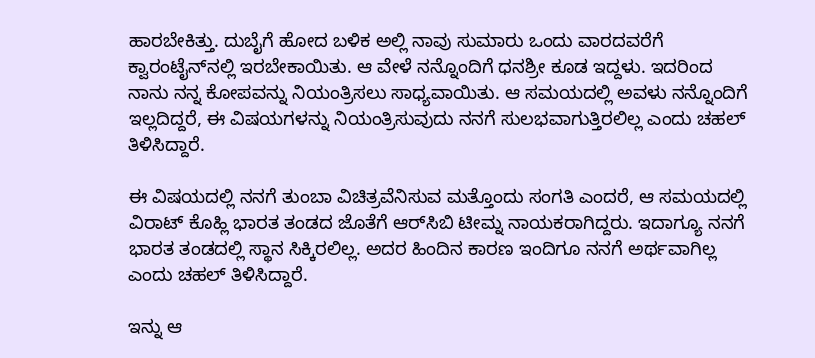ಹಾರಬೇಕಿತ್ತು. ದುಬೈಗೆ ಹೋದ ಬಳಿಕ ಅಲ್ಲಿ ನಾವು ಸುಮಾರು ಒಂದು ವಾರದವರೆಗೆ ಕ್ವಾರಂಟೈನ್‌ನಲ್ಲಿ ಇರಬೇಕಾಯಿತು. ಆ ವೇಳೆ ನನ್ನೊಂದಿಗೆ ಧನಶ್ರೀ ಕೂಡ ಇದ್ದಳು. ಇದರಿಂದ ನಾನು ನನ್ನ ಕೋಪವನ್ನು ನಿಯಂತ್ರಿಸಲು ಸಾಧ್ಯವಾಯಿತು. ಆ ಸಮಯದಲ್ಲಿ ಅವಳು ನನ್ನೊಂದಿಗೆ ಇಲ್ಲದಿದ್ದರೆ, ಈ ವಿಷಯಗಳನ್ನು ನಿಯಂತ್ರಿಸುವುದು ನನಗೆ ಸುಲಭವಾಗುತ್ತಿರಲಿಲ್ಲ ಎಂದು ಚಹಲ್ ತಿಳಿಸಿದ್ದಾರೆ.

ಈ ವಿಷಯದಲ್ಲಿ ನನಗೆ ತುಂಬಾ ವಿಚಿತ್ರವೆನಿಸುವ ಮತ್ತೊಂದು ಸಂಗತಿ ಎಂದರೆ, ಆ ಸಮಯದಲ್ಲಿ ವಿರಾಟ್ ಕೊಹ್ಲಿ ಭಾರತ ತಂಡದ ಜೊತೆಗೆ ಆರ್‌ಸಿಬಿ ಟೀಮ್ನ ನಾಯಕರಾಗಿದ್ದರು. ಇದಾಗ್ಯೂ ನನಗೆ ಭಾರತ ತಂಡದಲ್ಲಿ ಸ್ಥಾನ ಸಿಕ್ಕಿರಲಿಲ್ಲ. ಅದರ ಹಿಂದಿನ ಕಾರಣ ಇಂದಿಗೂ ನನಗೆ ಅರ್ಥವಾಗಿಲ್ಲ ಎಂದು ಚಹಲ್ ತಿಳಿಸಿದ್ದಾರೆ.

ಇನ್ನು ಆ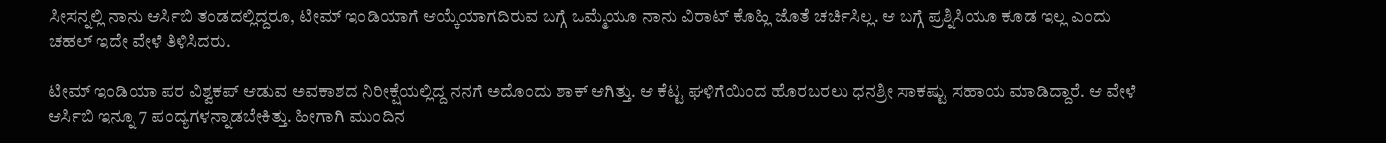ಸೀಸನ್ನಲ್ಲಿ ನಾನು ಆರ್ಸಿಬಿ ತಂಡದಲ್ಲಿದ್ದರೂ, ಟೀಮ್ ಇಂಡಿಯಾಗೆ ಆಯ್ಕೆಯಾಗದಿರುವ ಬಗ್ಗೆ ಒಮ್ಮೆಯೂ ನಾನು ವಿರಾಟ್ ಕೊಹ್ಲಿ ಜೊತೆ ಚರ್ಚಿಸಿಲ್ಲ. ಆ ಬಗ್ಗೆ ಪ್ರಶ್ನಿಸಿಯೂ ಕೂಡ ಇಲ್ಲ ಎಂದು ಚಹಲ್ ಇದೇ ವೇಳೆ ತಿಳಿಸಿದರು.

ಟೀಮ್ ಇಂಡಿಯಾ ಪರ ವಿಶ್ವಕಪ್ ಆಡುವ ಅವಕಾಶದ ನಿರೀಕ್ಷೆಯಲ್ಲಿದ್ದ ನನಗೆ ಅದೊಂದು ಶಾಕ್ ಆಗಿತ್ತು. ಆ ಕೆಟ್ಟ ಘಳಿಗೆಯಿಂದ ಹೊರಬರಲು ಧನಶ್ರೀ ಸಾಕಷ್ಟು ಸಹಾಯ ಮಾಡಿದ್ದಾರೆ. ಆ ವೇಳೆ ಆರ್ಸಿಬಿ ಇನ್ನೂ 7 ಪಂದ್ಯಗಳನ್ನಾಡಬೇಕಿತ್ತು. ಹೀಗಾಗಿ ಮುಂದಿನ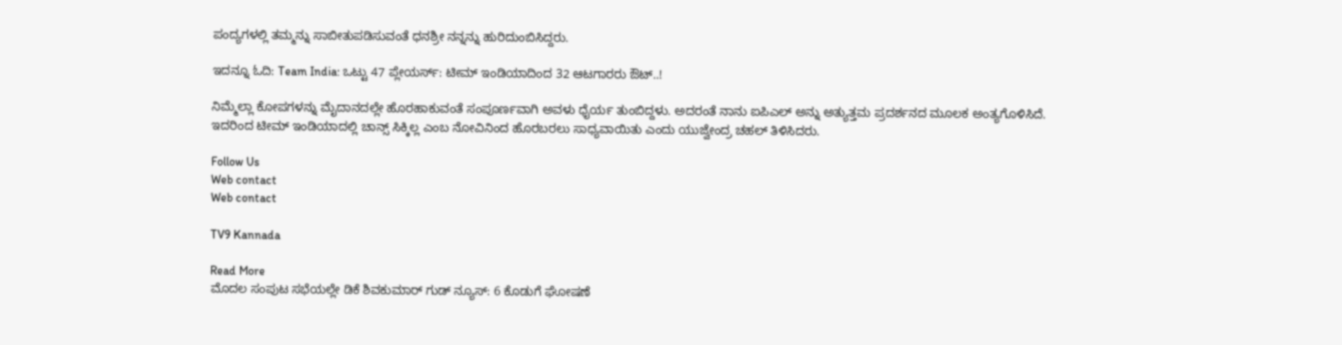ಪಂದ್ಯಗಳಲ್ಲಿ ತಮ್ಮನ್ನು ಸಾಬೀತುಪಡಿಸುವಂತೆ ಧನಶ್ರೀ ನನ್ನನ್ನು ಹುರಿದುಂಬಿಸಿದ್ದರು.

ಇದನ್ನೂ ಓದಿ: Team India: ಒಟ್ಟು 47 ಪ್ಲೇಯರ್ಸ್: ಟೀಮ್ ಇಂಡಿಯಾದಿಂದ 32 ಆಟಗಾರರು ಔಟ್..!

ನಿಮ್ಮೆಲ್ಲಾ ಕೋಪಗಳನ್ನು ಮೈದಾನದಲ್ಲೇ ಹೊರಹಾಕುವಂತೆ ಸಂಪೂರ್ಣವಾಗಿ ಅವಳು ಧೈರ್ಯ ತುಂಬಿದ್ದಳು. ಅದರಂತೆ ನಾನು ಐಪಿಎಲ್ ಅನ್ನು ಅತ್ಯುತ್ತಮ ಪ್ರದರ್ಶನದ ಮೂಲಕ ಅಂತ್ಯಗೊಳಿಸಿದೆ. ಇದರಿಂದ ಟೀಮ್ ಇಂಡಿಯಾದಲ್ಲಿ ಚಾನ್ಸ್ ಸಿಕ್ಕಿಲ್ಲ ಎಂಬ ನೋವಿನಿಂದ ಹೊರಬರಲು ಸಾಧ್ಯವಾಯಿತು ಎಂದು ಯುಜ್ವೇಂದ್ರ ಚಹಲ್ ತಿಳಿಸಿದರು.

Follow Us
Web contact
Web contact

TV9 Kannada

Read More
ಮೊದಲ ಸಂಪುಟ ಸಭೆಯಲ್ಲೇ ಡಿಕೆ ಶಿವಕುಮಾರ್ ಗುಡ್ ನ್ಯೂಸ್: 6 ಕೊಡುಗೆ ಘೋಷಣೆ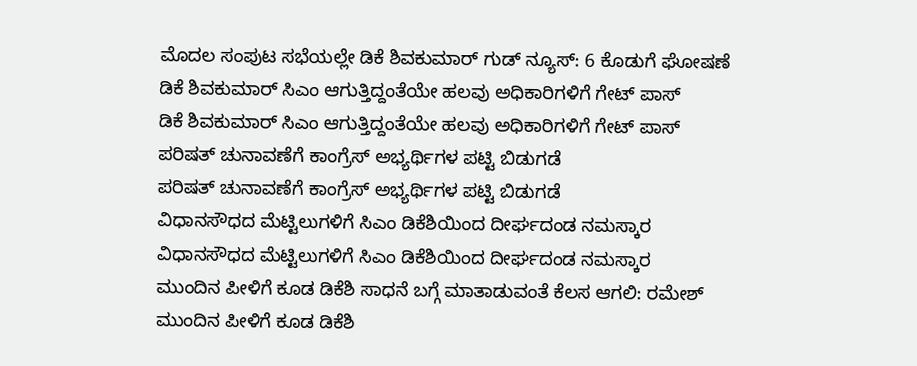ಮೊದಲ ಸಂಪುಟ ಸಭೆಯಲ್ಲೇ ಡಿಕೆ ಶಿವಕುಮಾರ್ ಗುಡ್ ನ್ಯೂಸ್: 6 ಕೊಡುಗೆ ಘೋಷಣೆ
ಡಿಕೆ ಶಿವಕುಮಾರ್ ಸಿಎಂ ಆಗುತ್ತಿದ್ದಂತೆಯೇ ಹಲವು ಅಧಿಕಾರಿಗಳಿಗೆ ಗೇಟ್ ಪಾಸ್
ಡಿಕೆ ಶಿವಕುಮಾರ್ ಸಿಎಂ ಆಗುತ್ತಿದ್ದಂತೆಯೇ ಹಲವು ಅಧಿಕಾರಿಗಳಿಗೆ ಗೇಟ್ ಪಾಸ್
ಪರಿಷತ್ ಚುನಾವಣೆಗೆ ಕಾಂಗ್ರೆಸ್ ಅಭ್ಯರ್ಥಿಗಳ ಪಟ್ಟಿ ಬಿಡುಗಡೆ
ಪರಿಷತ್ ಚುನಾವಣೆಗೆ ಕಾಂಗ್ರೆಸ್ ಅಭ್ಯರ್ಥಿಗಳ ಪಟ್ಟಿ ಬಿಡುಗಡೆ
ವಿಧಾನಸೌಧದ ಮೆಟ್ಟಿಲುಗಳಿಗೆ ಸಿಎಂ ಡಿಕೆಶಿಯಿಂದ ದೀರ್ಘದಂಡ ನಮಸ್ಕಾರ
ವಿಧಾನಸೌಧದ ಮೆಟ್ಟಿಲುಗಳಿಗೆ ಸಿಎಂ ಡಿಕೆಶಿಯಿಂದ ದೀರ್ಘದಂಡ ನಮಸ್ಕಾರ
ಮುಂದಿನ ಪೀಳಿಗೆ ಕೂಡ ಡಿಕೆಶಿ ಸಾಧನೆ ಬಗ್ಗೆ ಮಾತಾಡುವಂತೆ ಕೆಲಸ ಆಗಲಿ: ರಮೇಶ್
ಮುಂದಿನ ಪೀಳಿಗೆ ಕೂಡ ಡಿಕೆಶಿ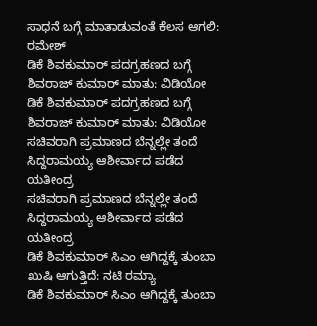ಸಾಧನೆ ಬಗ್ಗೆ ಮಾತಾಡುವಂತೆ ಕೆಲಸ ಆಗಲಿ: ರಮೇಶ್
ಡಿಕೆ ಶಿವಕುಮಾರ್ ಪದಗ್ರಹಣದ ಬಗ್ಗೆ ಶಿವರಾಜ್ ಕುಮಾರ್ ಮಾತು: ವಿಡಿಯೋ
ಡಿಕೆ ಶಿವಕುಮಾರ್ ಪದಗ್ರಹಣದ ಬಗ್ಗೆ ಶಿವರಾಜ್ ಕುಮಾರ್ ಮಾತು: ವಿಡಿಯೋ
ಸಚಿವರಾಗಿ ಪ್ರಮಾಣದ ಬೆನ್ನಲ್ಲೇ ತಂದೆ ಸಿದ್ದರಾಮಯ್ಯ ಆಶೀರ್ವಾದ ಪಡೆದ ಯತೀಂದ್ರ
ಸಚಿವರಾಗಿ ಪ್ರಮಾಣದ ಬೆನ್ನಲ್ಲೇ ತಂದೆ ಸಿದ್ದರಾಮಯ್ಯ ಆಶೀರ್ವಾದ ಪಡೆದ ಯತೀಂದ್ರ
ಡಿಕೆ ಶಿವಕುಮಾರ್ ಸಿಎಂ ಆಗಿದ್ದಕ್ಕೆ ತುಂಬಾ ಖುಷಿ ಆಗುತ್ತಿದೆ: ನಟಿ ರಮ್ಯಾ
ಡಿಕೆ ಶಿವಕುಮಾರ್ ಸಿಎಂ ಆಗಿದ್ದಕ್ಕೆ ತುಂಬಾ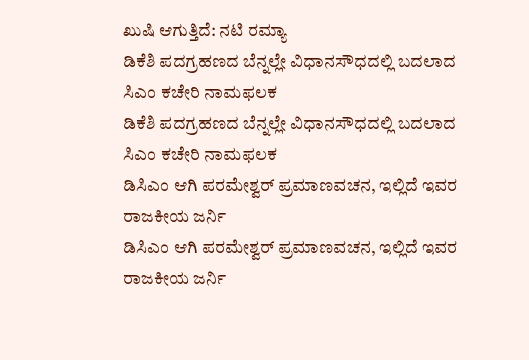ಖುಷಿ ಆಗುತ್ತಿದೆ: ನಟಿ ರಮ್ಯಾ
ಡಿಕೆಶಿ ಪದಗ್ರಹಣದ ಬೆನ್ನಲ್ಲೇ ವಿಧಾನಸೌಧದಲ್ಲಿ ಬದಲಾದ ಸಿಎಂ ಕಚೇರಿ ನಾಮಫಲಕ
ಡಿಕೆಶಿ ಪದಗ್ರಹಣದ ಬೆನ್ನಲ್ಲೇ ವಿಧಾನಸೌಧದಲ್ಲಿ ಬದಲಾದ ಸಿಎಂ ಕಚೇರಿ ನಾಮಫಲಕ
ಡಿಸಿಎಂ ಆಗಿ ಪರಮೇಶ್ವರ್ ಪ್ರಮಾಣವಚನ, ಇಲ್ಲಿದೆ ಇವರ ರಾಜಕೀಯ ಜರ್ನಿ
ಡಿಸಿಎಂ ಆಗಿ ಪರಮೇಶ್ವರ್ ಪ್ರಮಾಣವಚನ, ಇಲ್ಲಿದೆ ಇವರ ರಾಜಕೀಯ ಜರ್ನಿ